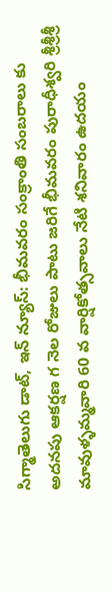సిగ్మాతెలుగు డాట్, ఇన్ న్యూస్: భీమవరం సంక్రాంతి సంబరాలు కు అదనపు ఆకర్షణ గ నెల రోజులు పాటు జరిగే భీమవరం పురాధీశ్వరి శ్రీశ్రీశ్రీ మావుళ్ళమ్మవారి 60 వ వార్షికోత్సవాలు నేటి శనివారం ఉదయం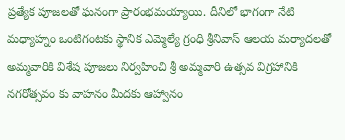ప్రత్యేక పూజలతో ఘనంగా ప్రారంభమయ్యాయి. దీనిలో భాగంగా నేటి మధ్యాహ్నం ఒంటిగంటకు స్థానిక ఎమ్మెల్యే గ్రంధి శ్రీనివాస్ ఆలయ మర్యాదలతో అమ్మవారికి విశేష పూజలు నిర్వహించి శ్రీ అమ్మవారి ఉత్సవ విగ్రహానికి నగరోత్సవం కు వాహనం మీదకు ఆహ్వానం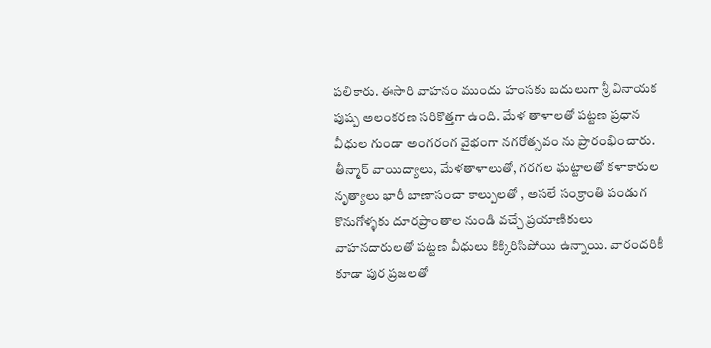పలికారు. ఈసారి వాహనం ముందు హంసకు బదులుగా శ్రీ వినాయక పుష్ప అలంకరణ సరికొత్తగా ఉంది. మేళ తాళాలతో పట్టణ ప్రధాన వీధుల గుండా అంగరంగ వైభంగా నగరోత్సవం ను ప్రారంభించారు. తీన్మార్ వాయిద్యాలు, మేళతాళాలుతో, గరగల ఘట్టాలతో కళాకారుల నృత్యాలు భారీ బాణాసంచా కాల్పులతో , అసలే సంక్రాంతి పండుగ కొనుగోళ్ళకు దూరప్రాంతాల నుండి వచ్చే ప్రయాణికులు వాహనదారులతో పట్టణ వీధులు కిక్కిరిసిపోయి ఉన్నాయి. వారందరికీ కూడా పుర ప్రజలతో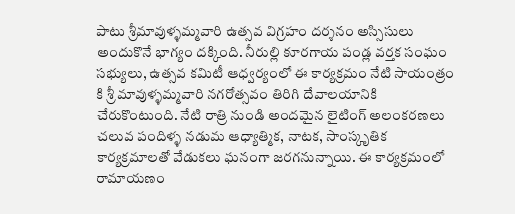పాటు శ్రీమావుళ్ళమ్మవారి ఉత్సవ విగ్రహం దర్శనం అస్సిసులు అందుకొనే భాగ్యం దక్కింది. నీరుల్లి కూరగాయ పండ్ల వర్తక సంఘం సభ్యులు, ఉత్సవ కమిటీ ఆధ్వర్యంలో ఈ కార్యక్రమం నేటి సాయంత్రం కి శ్రీ మావుళ్ళమ్మవారి నగరోత్సవం తిరిగి దేవాలయానికి చేరుకొంటుంది. నేటి రాత్రి నుండి అందమైన లైటింగ్ అలంకరణలు చలువ పందిళ్ళ నడుమ ఆధ్యాత్మిక, నాటక, సాంస్కృతిక కార్యక్రమాలతో వేడుకలు ఘనంగా జరగనున్నాయి. ఈ కార్యక్రమంలో రామాయణం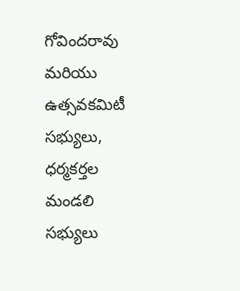గోవిందరావు మరియు ఉత్సవకమిటీ సభ్యులు, ధర్మకర్తల మండలి సభ్యులు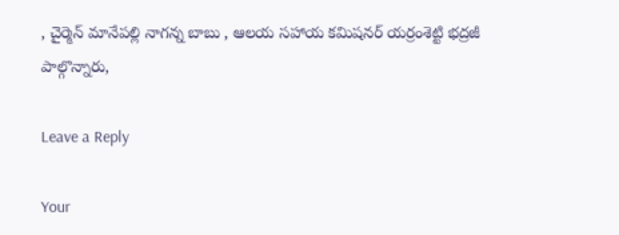, చైర్మెన్ మానేపల్లి నాగన్న బాబు , ఆలయ సహాయ కమిషనర్ యర్రంశెట్టి భద్రజీ పాల్గొన్నారు,

Leave a Reply

Your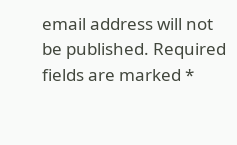email address will not be published. Required fields are marked *